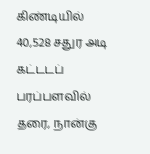கிண்டியில் 40,528 சதுர அடி கட்டடப் பரப்பளவில் தரை, நான்கு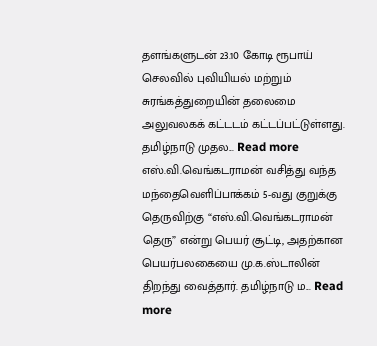தளங்களுடன் 23.10 கோடி ரூபாய் செலவில் புவியியல் மற்றும் சுரங்கத்துறையின் தலைமை அலுவலகக் கட்டடம் கட்டப்பட்டுள்ளது. தமிழ்நாடு முதல... Read more
எஸ்.வி.வெங்கடராமன் வசித்து வந்த மந்தைவெளிப்பாக்கம் 5-வது குறுக்கு தெருவிற்கு “எஸ்.வி.வெங்கடராமன் தெரு” என்று பெயர் சூட்டி, அதற்கான பெயர்பலகையை மு.க.ஸ்டாலின் திறந்து வைத்தார். தமிழ்நாடு ம... Read more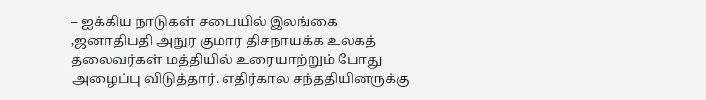– ஐக்கிய நாடுகள் சபையில் இலங்கை ,ஜனாதிபதி அநுர குமார திசநாயக்க உலகத் தலைவர்கள் மத்தியில் உரையாற்றும் போது அழைப்பு விடுத்தார். எதிர்கால சந்ததியினருக்கு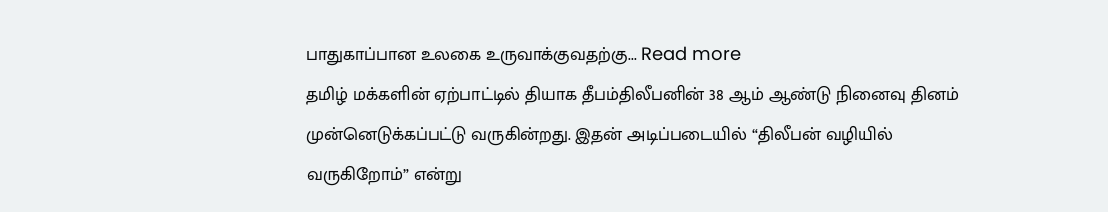பாதுகாப்பான உலகை உருவாக்குவதற்கு... Read more
தமிழ் மக்களின் ஏற்பாட்டில் தியாக தீபம்திலீபனின் 38 ஆம் ஆண்டு நினைவு தினம் முன்னெடுக்கப்பட்டு வருகின்றது. இதன் அடிப்படையில் “திலீபன் வழியில் வருகிறோம்” என்று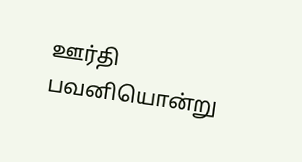ஊர்தி பவனியொன்று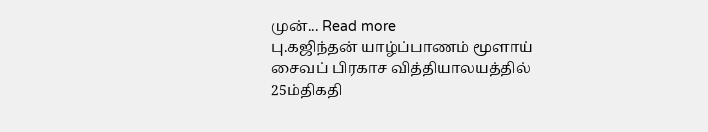முன்... Read more
பு.கஜிந்தன் யாழ்ப்பாணம் மூளாய் சைவப் பிரகாச வித்தியாலயத்தில் 25ம்திகதி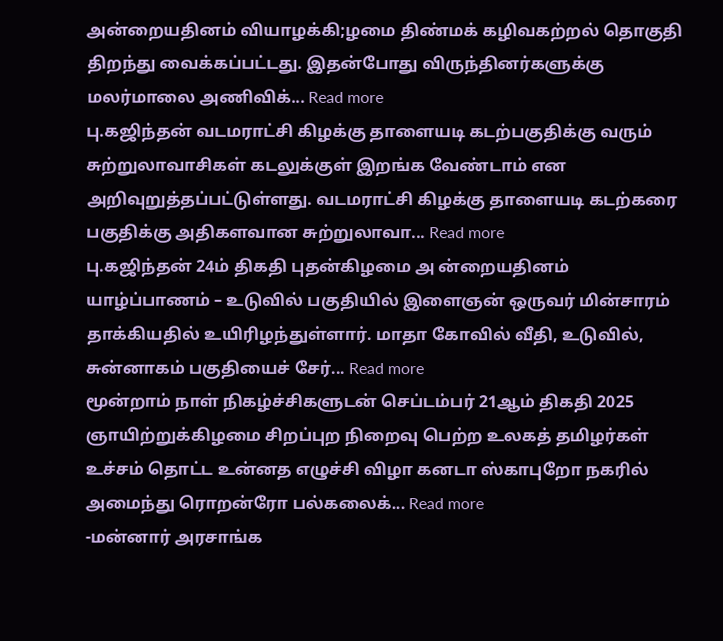அன்றையதினம் வியாழக்கி;ழமை திண்மக் கழிவகற்றல் தொகுதி திறந்து வைக்கப்பட்டது. இதன்போது விருந்தினர்களுக்கு மலர்மாலை அணிவிக்... Read more
பு.கஜிந்தன் வடமராட்சி கிழக்கு தாளையடி கடற்பகுதிக்கு வரும் சுற்றுலாவாசிகள் கடலுக்குள் இறங்க வேண்டாம் என அறிவுறுத்தப்பட்டுள்ளது. வடமராட்சி கிழக்கு தாளையடி கடற்கரை பகுதிக்கு அதிகளவான சுற்றுலாவா... Read more
பு.கஜிந்தன் 24ம் திகதி புதன்கிழமை அ ன்றையதினம் யாழ்ப்பாணம் – உடுவில் பகுதியில் இளைஞன் ஒருவர் மின்சாரம் தாக்கியதில் உயிரிழந்துள்ளார். மாதா கோவில் வீதி, உடுவில், சுன்னாகம் பகுதியைச் சேர்... Read more
மூன்றாம் நாள் நிகழ்ச்சிகளுடன் செப்டம்பர் 21ஆம் திகதி 2025 ஞாயிற்றுக்கிழமை சிறப்புற நிறைவு பெற்ற உலகத் தமிழர்கள் உச்சம் தொட்ட உன்னத எழுச்சி விழா கனடா ஸ்காபுறோ நகரில் அமைந்து ரொறன்ரோ பல்கலைக்... Read more
-மன்னார் அரசாங்க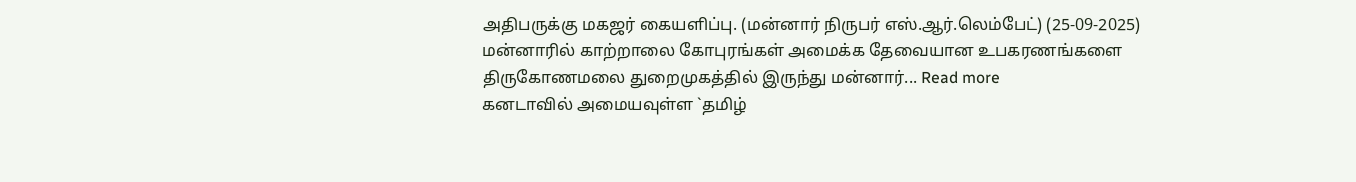அதிபருக்கு மகஜர் கையளிப்பு. (மன்னார் நிருபர் எஸ்.ஆர்.லெம்பேட்) (25-09-2025) மன்னாரில் காற்றாலை கோபுரங்கள் அமைக்க தேவையான உபகரணங்களை திருகோணமலை துறைமுகத்தில் இருந்து மன்னார்... Read more
கனடாவில் அமையவுள்ள `தமிழ்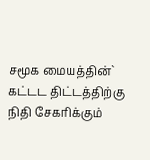சமூக மையத்தின்` கட்டட திட்டத்திற்கு நிதி சேகரிக்கும்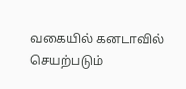வகையில் கனடாவில் செயற்படும்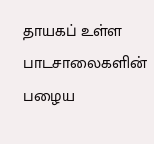தாயகப் உள்ள பாடசாலைகளின் பழைய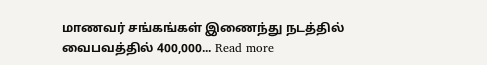மாணவர் சங்கங்கள் இணைந்து நடத்தில் வைபவத்தில் 400,000... Read more